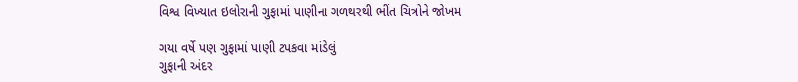વિશ્વ વિખ્યાત ઇલોરાની ગુફામાં પાણીના ગળથરથી ભીંત ચિત્રોને જોખમ

ગયા વર્ષે પણ ગુફામાં પાણી ટપકવા માંડેલું
ગુફાની અંદર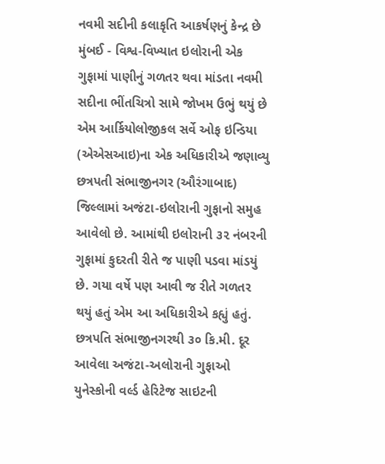નવમી સદીની કલાકૃતિ આકર્ષણનું કેન્દ્ર છે
મુંબઈ - વિશ્વ-વિખ્યાત ઇલોરાની એક ગુફામાં પાણીનું ગળતર થવા માંડતા નવમી સદીના ભીંતચિત્રો સામે જોખમ ઉભું થયું છે એમ આર્કિયોલોજીકલ સર્વે ઓફ ઇન્ડિયા (એએસઆઇ)ના એક અધિકારીએ જણાવ્યુ
છત્રપતી સંભાજીનગર (ઔરંગાબાદ) જિલ્લામાં અજંટા-ઇલોરાની ગુફાનો સમુહ આવેલો છે. આમાંથી ઇલોરાની ૩૨ નંબરની ગુફામાં કુદરતી રીતે જ પાણી પડવા માંડયું છે. ગયા વર્ષે પણ આવી જ રીતે ગળતર થયું હતું એમ આ અધિકારીએ કહ્યું હતું.
છત્રપતિ સંભાજીનગરથી ૩૦ કિ.મી. દૂર આવેલા અજંટા-અલોરાની ગુફાઓ યુનેસ્કોની વર્લ્ડ હેરિટેજ સાઇટની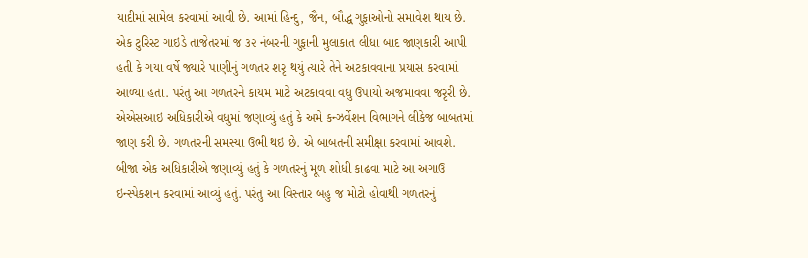યાદીમાં સામેલ કરવામાં આવી છે. આમાં હિન્દુ, જૈન, બૌદ્ધ ગુફાઓનો સમાવેશ થાય છે.
એક ટુરિસ્ટ ગાઇડે તાજેતરમાં જ ૩૨ નંબરની ગુફાની મુલાકાત લીધા બાદ જાણકારી આપી હતી કે ગયા વર્ષે જ્યારે પાણીનું ગળતર શરૃ થયું ત્યારે તેને અટકાવવાના પ્રયાસ કરવામાં આળ્યા હતા. પરંતુ આ ગળતરને કાયમ માટે અટકાવવા વધુ ઉપાયો અજમાવવા જરૃરી છે. એએસઆઇ અધિકારીએ વધુમાં જણાવ્યું હતું કે અમે કન્ઝર્વેશન વિભાગને લીકેજ બાબતમાં જાણ કરી છે. ગળતરની સમસ્યા ઉભી થઇ છે. એ બાબતની સમીક્ષા કરવામાં આવશે.
બીજા એક અધિકારીએ જણાવ્યું હતું કે ગળતરનું મૂળ શોધી કાઢવા માટે આ અગાઉ ઇન્સ્પેકશન કરવામાં આવ્યું હતું. પરંતુ આ વિસ્તાર બહુ જ મોટો હોવાથી ગળતરનું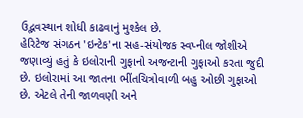ઉદ્ભવસ્થાન શોધી કાઢવાનું મુશ્કેલ છે.
હેરિટેજ સંગઠન 'ઇન્ટેક'ના સહ-સંયોજક સ્વપ્નીલ જોશીએ જણાવ્યું હતું કે ઇલોરાની ગુફાનો અજન્ટાની ગુફાઓ કરતા જુદી છે. ઇલોરામાં આ જાતના ભીંતચિત્રોવાળી બહુ ઓછી ગુફાઓ છે. એટલે તેની જાળવણી અને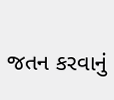જતન કરવાનું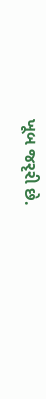ખૂબ જરૃરી છે.